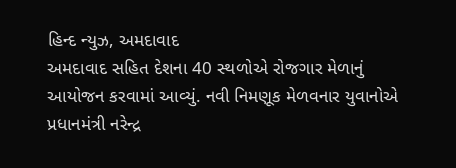હિન્દ ન્યુઝ, અમદાવાદ
અમદાવાદ સહિત દેશના 40 સ્થળોએ રોજગાર મેળાનું આયોજન કરવામાં આવ્યું. નવી નિમણૂક મેળવનાર યુવાનોએ પ્રધાનમંત્રી નરેન્દ્ર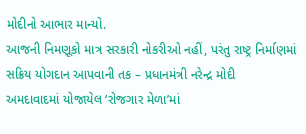મોદીનો આભાર માન્યો.
આજની નિમણૂકો માત્ર સરકારી નોકરીઓ નહીં, પરંતુ રાષ્ટ્ર નિર્માણમાં સક્રિય યોગદાન આપવાની તક – પ્રધાનમંત્રી નરેન્દ્ર મોદી
અમદાવાદમાં યોજાયેલ ‘રોજગાર મેળા’માં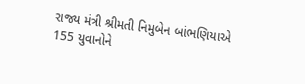રાજ્ય મંત્રી શ્રીમતી નિમુબેન બાંભણિયાએ 155 યુવાનોને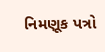નિમણૂક પત્રો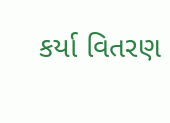કર્યા વિતરણ